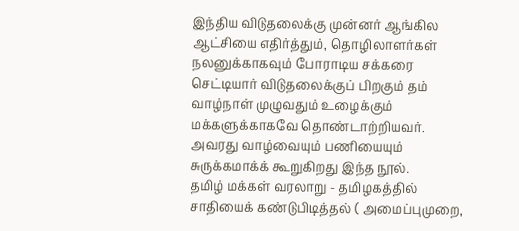இந்திய விடுதலைக்கு முன்னர் ஆங்கில ஆட்சியை எதிர்த்தும், தொழிலாளர்கள் நலனுக்காகவும் போராடிய சக்கரை செட்டியார் விடுதலைக்குப் பிறகும் தம் வாழ்நாள் முழுவதும் உழைக்கும் மக்களுக்காகவே தொண்டாற்றியவர். அவரது வாழ்வையும் பணியையும் சுருக்கமாக்க் கூறுகிறது இந்த நூல்.
தமிழ் மக்கள் வரலாறு - தமிழகத்தில் சாதியைக் கண்டுபிடித்தல் ( அமைப்புமுறை,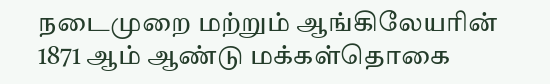நடைமுறை மற்றும் ஆங்கிலேயரின் 1871 ஆம் ஆண்டு மக்கள்தொகை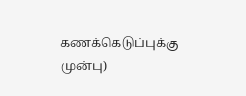கணக்கெடுப்புக்கு முன்பு)